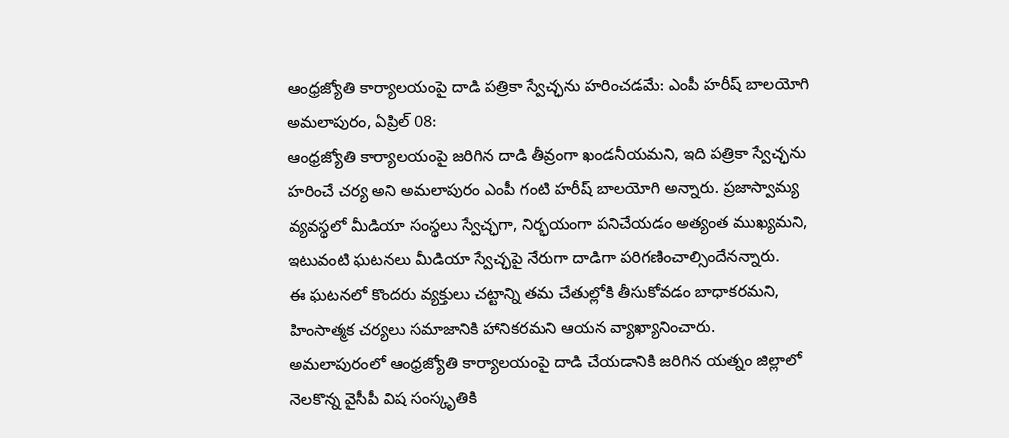ఆంధ్రజ్యోతి కార్యాలయంపై దాడి పత్రికా స్వేచ్ఛను హరించడమే: ఎంపీ హరీష్ బాలయోగి
అమలాపురం, ఏప్రిల్ 08:
ఆంధ్రజ్యోతి కార్యాలయంపై జరిగిన దాడి తీవ్రంగా ఖండనీయమని, ఇది పత్రికా స్వేచ్ఛను హరించే చర్య అని అమలాపురం ఎంపీ గంటి హరీష్ బాలయోగి అన్నారు. ప్రజాస్వామ్య వ్యవస్థలో మీడియా సంస్థలు స్వేచ్ఛగా, నిర్భయంగా పనిచేయడం అత్యంత ముఖ్యమని, ఇటువంటి ఘటనలు మీడియా స్వేచ్ఛపై నేరుగా దాడిగా పరిగణించాల్సిందేనన్నారు.
ఈ ఘటనలో కొందరు వ్యక్తులు చట్టాన్ని తమ చేతుల్లోకి తీసుకోవడం బాధాకరమని, హింసాత్మక చర్యలు సమాజానికి హానికరమని ఆయన వ్యాఖ్యానించారు.
అమలాపురంలో ఆంధ్రజ్యోతి కార్యాలయంపై దాడి చేయడానికి జరిగిన యత్నం జిల్లాలో నెలకొన్న వైసీపీ విష సంస్కృతికి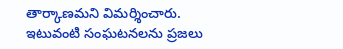తార్కాణమని విమర్శించారు. ఇటువంటి సంఘటనలను ప్రజలు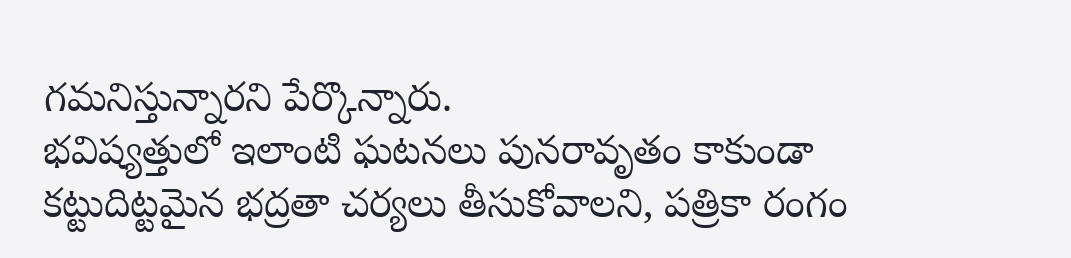గమనిస్తున్నారని పేర్కొన్నారు.
భవిష్యత్తులో ఇలాంటి ఘటనలు పునరావృతం కాకుండా కట్టుదిట్టమైన భద్రతా చర్యలు తీసుకోవాలని, పత్రికా రంగం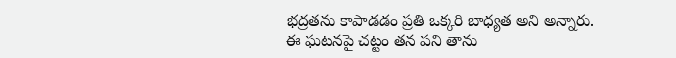భద్రతను కాపాడడం ప్రతి ఒక్కరి బాధ్యత అని అన్నారు.
ఈ ఘటనపై చట్టం తన పని తాను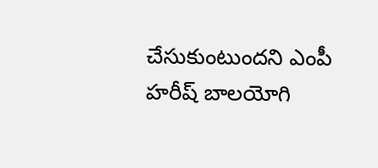చేసుకుంటుందని ఎంపీ హరీష్ బాలయోగి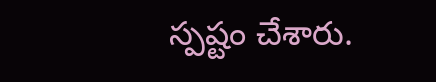స్పష్టం చేశారు.